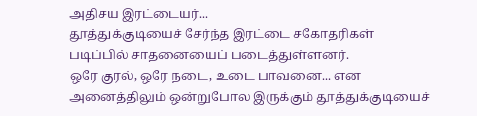அதிசய இரட்டையர்...
தூத்துக்குடியைச் சேர்ந்த இரட்டை சகோதரிகள் படிப்பில் சாதனையைப் படைத்துள்ளனர்.
ஒரே குரல், ஒரே நடை, உடை பாவனை... என அனைத்திலும் ஒன்றுபோல இருக்கும் தூத்துக்குடியைச்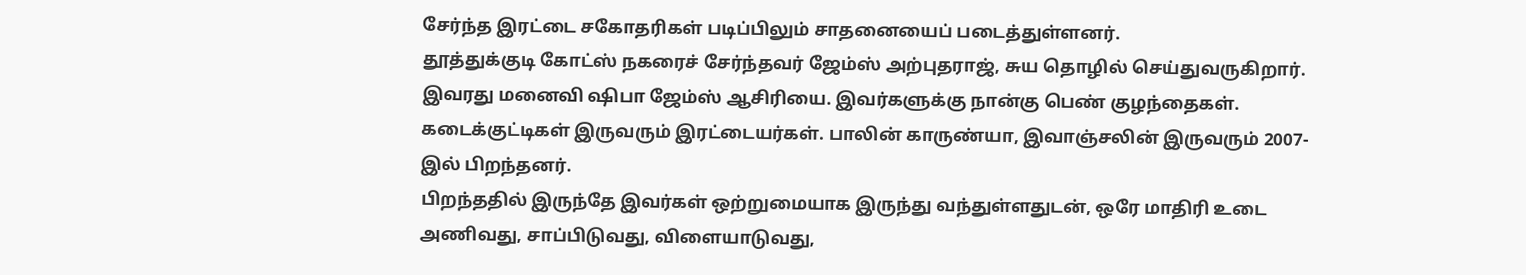சேர்ந்த இரட்டை சகோதரிகள் படிப்பிலும் சாதனையைப் படைத்துள்ளனர்.
தூத்துக்குடி கோட்ஸ் நகரைச் சேர்ந்தவர் ஜேம்ஸ் அற்புதராஜ், சுய தொழில் செய்துவருகிறார். இவரது மனைவி ஷிபா ஜேம்ஸ் ஆசிரியை. இவர்களுக்கு நான்கு பெண் குழந்தைகள். கடைக்குட்டிகள் இருவரும் இரட்டையர்கள். பாலின் காருண்யா, இவாஞ்சலின் இருவரும் 2007-இல் பிறந்தனர்.
பிறந்ததில் இருந்தே இவர்கள் ஒற்றுமையாக இருந்து வந்துள்ளதுடன், ஒரே மாதிரி உடை அணிவது, சாப்பிடுவது, விளையாடுவது,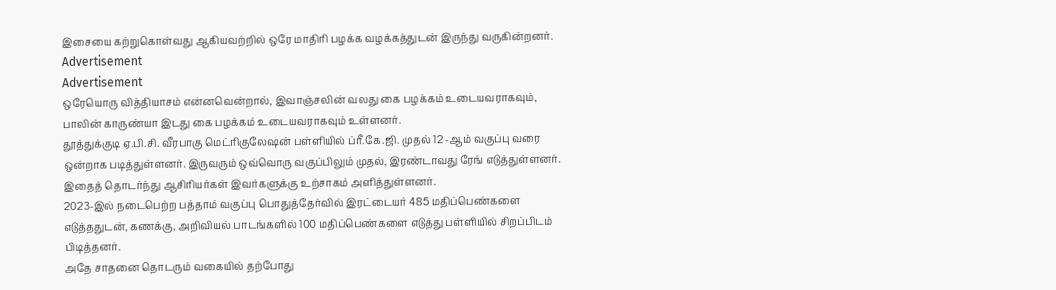இசையை கற்றுகொள்வது ஆகியவற்றில் ஒரே மாதிரி பழக்க வழக்கத்துடன் இருந்து வருகின்றனர்.
Advertisement
Advertisement
ஒரேயொரு வித்தியாசம் என்னவென்றால், இவாஞ்சலின் வலது கை பழக்கம் உடையவராகவும், பாலின் காருண்யா இடது கை பழக்கம் உடையவராகவும் உள்ளனர்.
தூத்துக்குடி ஏ.பி.சி. வீரபாகு மெட்ரிகுலேஷன் பள்ளியில் ப்ரீ.கே.ஜி. முதல் 12 -ஆம் வகுப்பு வரை ஒன்றாக படித்துள்ளனர். இருவரும் ஒவ்வொரு வகுப்பிலும் முதல், இரண்டாவது ரேங் எடுத்துள்ளனர். இதைத் தொடர்ந்து ஆசிரியர்கள் இவர்களுக்கு உற்சாகம் அளித்துள்ளனர்.
2023-இல் நடைபெற்ற பத்தாம் வகுப்பு பொதுத்தேர்வில் இரட்டையர் 485 மதிப்பெண்களை எடுத்ததுடன், கணக்கு, அறிவியல் பாடங்களில் 100 மதிப்பெண்களை எடுத்து பள்ளியில் சிறப்பிடம் பிடித்தனர்.
அதே சாதனை தொடரும் வகையில் தற்போது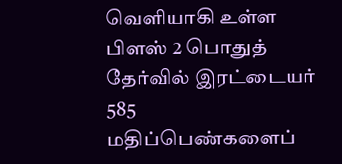வெளியாகி உள்ள பிளஸ் 2 பொதுத் தேர்வில் இரட்டையர் 585 மதிப்பெண்களைப்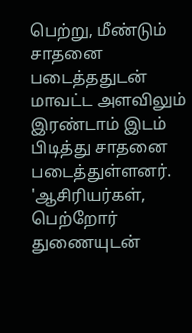பெற்று, மீண்டும் சாதனை படைத்ததுடன் மாவட்ட அளவிலும் இரண்டாம் இடம் பிடித்து சாதனை படைத்துள்ளனர்.
'ஆசிரியர்கள், பெற்றோர் துணையுடன்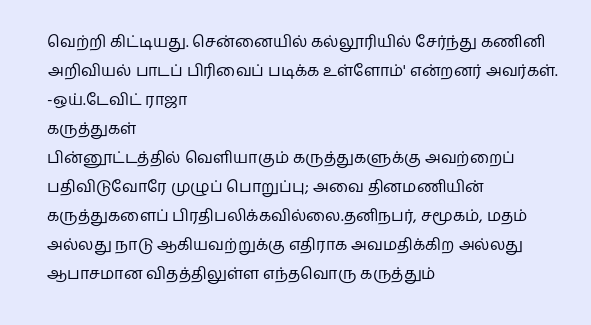வெற்றி கிட்டியது. சென்னையில் கல்லூரியில் சேர்ந்து கணினி அறிவியல் பாடப் பிரிவைப் படிக்க உள்ளோம்' என்றனர் அவர்கள்.
-ஒய்.டேவிட் ராஜா
கருத்துகள்
பின்னூட்டத்தில் வெளியாகும் கருத்துகளுக்கு அவற்றைப் பதிவிடுவோரே முழுப் பொறுப்பு; அவை தினமணியின் கருத்துகளைப் பிரதிபலிக்கவில்லை.தனிநபர், சமூகம், மதம் அல்லது நாடு ஆகியவற்றுக்கு எதிராக அவமதிக்கிற அல்லது ஆபாசமான விதத்திலுள்ள எந்தவொரு கருத்தும்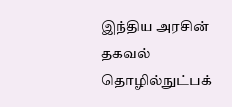இந்திய அரசின் தகவல் தொழில்நுட்பக்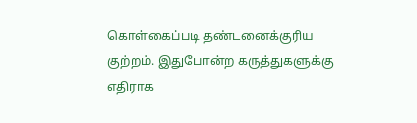கொள்கைப்படி தண்டனைக்குரிய குற்றம். இதுபோன்ற கருத்துகளுக்கு எதிராக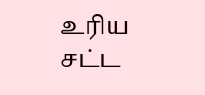உரிய சட்ட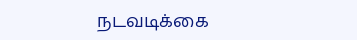நடவடிக்கை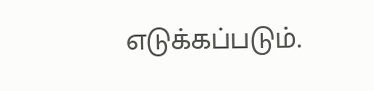எடுக்கப்படும்.